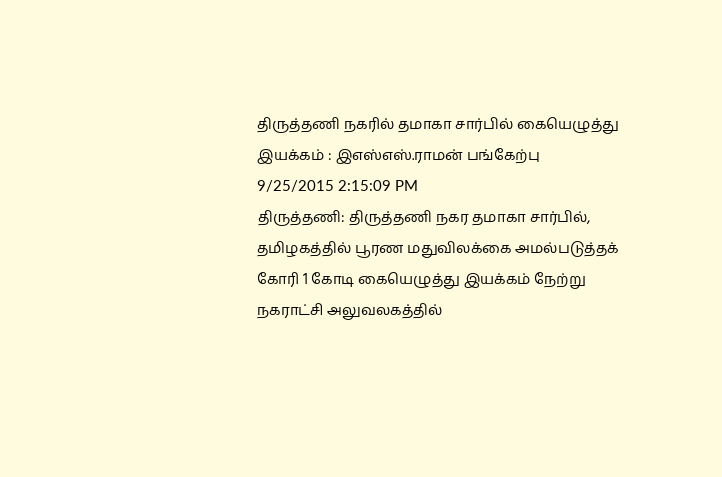திருத்தணி நகரில் தமாகா சார்பில் கையெழுத்து இயக்கம் : இஎஸ்எஸ்.ராமன் பங்கேற்பு
9/25/2015 2:15:09 PM
திருத்தணி: திருத்தணி நகர தமாகா சார்பில், தமிழகத்தில் பூரண மதுவிலக்கை அமல்படுத்தக் கோரி 1 கோடி கையெழுத்து இயக்கம் நேற்று நகராட்சி அலுவலகத்தில்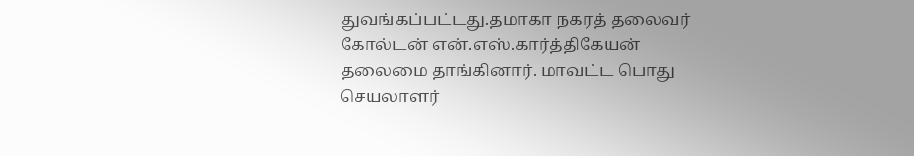துவங்கப்பட்டது.தமாகா நகரத் தலைவர் கோல்டன் என்.எஸ்.கார்த்திகேயன் தலைமை தாங்கினார். மாவட்ட பொது செயலாளர்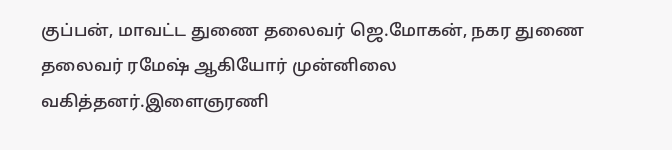குப்பன், மாவட்ட துணை தலைவர் ஜெ.மோகன், நகர துணை தலைவர் ரமேஷ் ஆகியோர் முன்னிலை வகித்தனர்.இளைஞரணி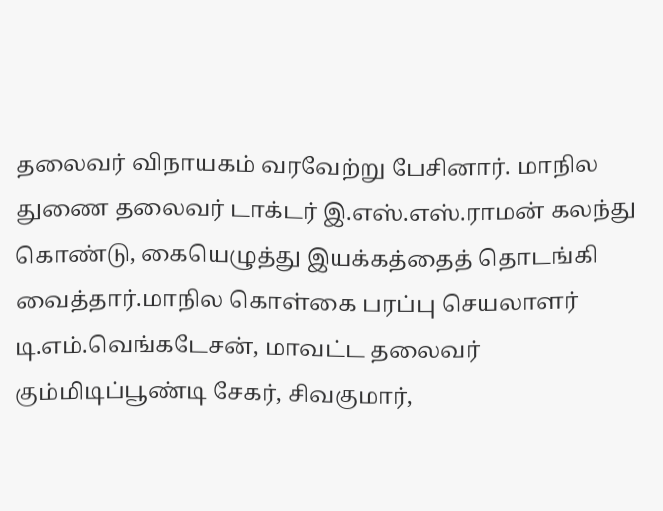தலைவர் விநாயகம் வரவேற்று பேசினார். மாநில துணை தலைவர் டாக்டர் இ.எஸ்.எஸ்.ராமன் கலந்து கொண்டு, கையெழுத்து இயக்கத்தைத் தொடங்கி வைத்தார்.மாநில கொள்கை பரப்பு செயலாளர் டி.எம்.வெங்கடேசன், மாவட்ட தலைவர் கும்மிடிப்பூண்டி சேகர், சிவகுமார்,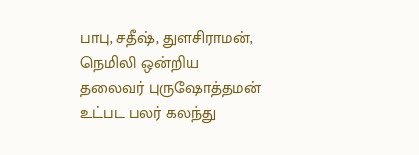பாபு, சதீஷ், துளசிராமன், நெமிலி ஒன்றிய தலைவர் புருஷோத்தமன் உட்பட பலர் கலந்து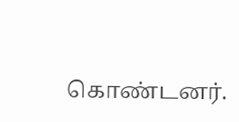கொண்டனர்.